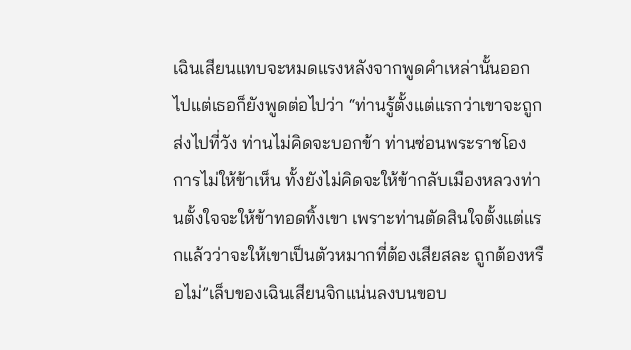เฉินเสียนแทบจะหมดแรงหลังจากพูดคำเหล่านั้นออกไปแต่เธอก็ยังพูดต่อไปว่า “ท่านรู้ตั้งแต่แรกว่าเขาจะถูกส่งไปที่วัง ท่านไม่คิดจะบอกข้า ท่านซ่อนพระราชโองการไม่ให้ข้าเห็น ทั้งยังไม่คิดจะให้ข้ากลับเมืองหลวงท่านตั้งใจจะให้ข้าทอดทิ้งเขา เพราะท่านตัดสินใจตั้งแต่แรกแล้วว่าจะให้เขาเป็นตัวหมากที่ต้องเสียสละ ถูกต้องหรือไม่”เล็บของเฉินเสียนจิกแน่นลงบนขอบ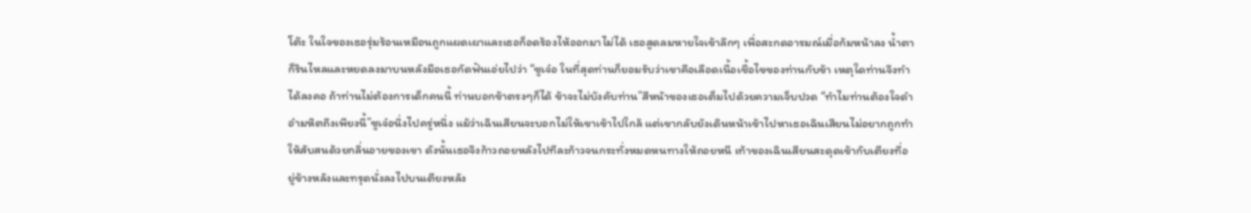โต๊ะ ในใจของเธอรุ่มร้อนเหมือนถูกแผดเผาและเธอก็อดร้องไห้ออกมาไม่ได้ เธอสูดลมหายใจเข้าลึกๆ เพื่อสะกดอารมณ์เมื่อก้มหน้าลง น้ำตาก็รินไหลและหยดลงมาบนหลังมือเธอกัดฟันเอ่ยไปว่า “ซูเจ๋อ ในที่สุดท่านก็ยอมรับว่าเขาคือเลือดเนื้อเชื้อไขของท่านกับข้า เหตุใดท่านจึงทำได้ลงคอ ถ้าท่านไม่ต้องการเด็กคนนี้ ท่านบอกข้าตรงๆก็ได้ ข้าจะไม่บังคับท่าน”สีหน้าของเธอเต็มไปด้วยความเจ็บปวด “ทำไมท่านต้องใจดำอำมหิตถึงเพียงนี้”ซูเจ๋อนิ่งไปครู่หนึ่ง แม้ว่าเฉินเสียนจะบอกไม่ให้เขาเข้าไปใกล้ แต่เขากลับยังเดินหน้าเข้าไปหาเธอเฉินเสียนไม่อยากถูกทำให้สับสนด้วยกลิ่นอายของเขา ดังนั้นเธอจึงก้าวถอยหลังไปทีละก้าวจนกระทั่งหมดหนทางให้ถอยหนี เท้าของเฉินเสียนสะดุดเข้ากับเตียงที่อยู่ข้างหลังและทรุดนั่งลงไปบนเตียงหลัง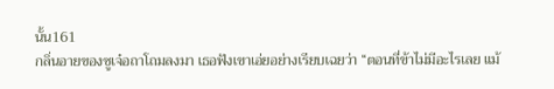นั้น161
กลิ่นอายของซูเจ๋อถาโถมลงมา เธอฟังเขาเอ่ยอย่างเรียบเฉยว่า “ตอนที่ข้าไม่มีอะไรเลย แม้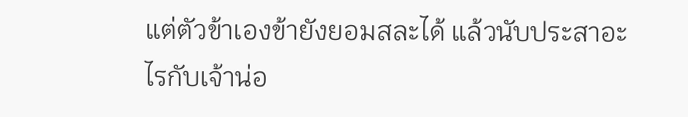แต่ตัวข้าเองข้ายังยอมสละได้ แล้วนับประสาอะไรกับเจ้าน่อ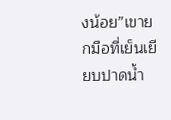งน้อย”เขายกมือที่เย็นเยียบปาดน้ำ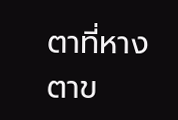ตาที่หางตาข